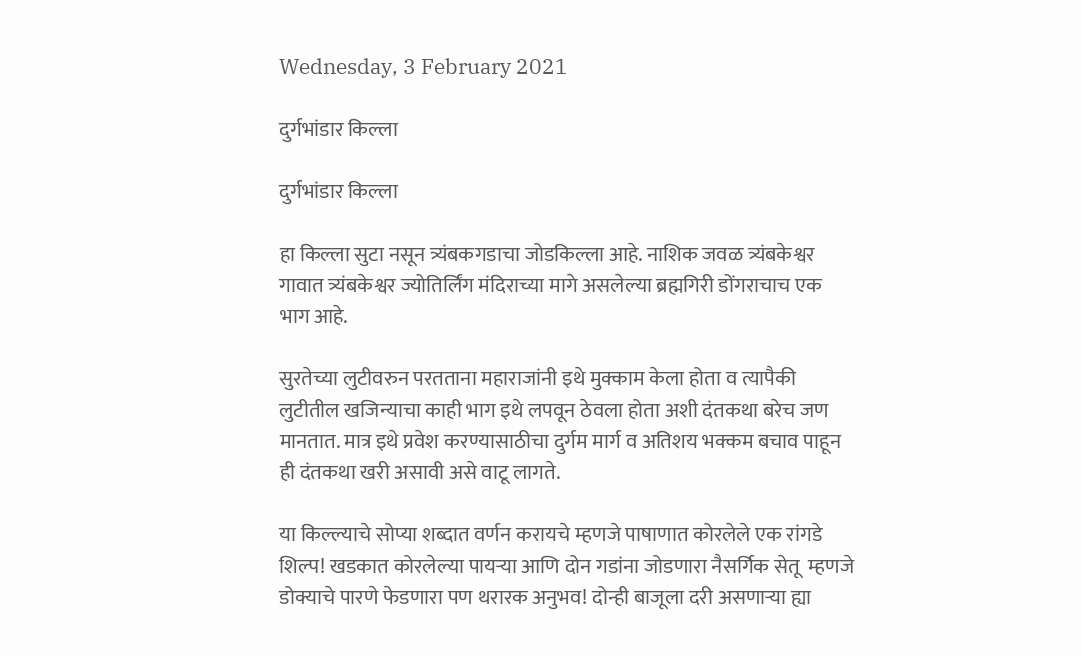Wednesday, 3 February 2021

दुर्गभांडार किल्ला

दुर्गभांडार किल्ला

हा किल्ला सुटा नसून त्र्यंबकगडाचा जोडकिल्ला आहे. नाशिक जवळ त्र्यंबकेश्वर गावात त्र्यंबकेश्वर ज्योतिर्लिंग मंदिराच्या मागे असलेल्या ब्रह्मगिरी डोंगराचाच एक भाग आहे.

सुरतेच्या लुटीवरुन परतताना महाराजांनी इथे मुक्काम केला होता व त्यापैकी लुटीतील खजिन्याचा काही भाग इथे लपवून ठेवला होता अशी दंतकथा बरेच जण मानतात. मात्र इथे प्रवेश करण्यासाठीचा दुर्गम मार्ग व अतिशय भक्कम बचाव पाहून ही दंतकथा खरी असावी असे वाटू लागते.

या किल्ल्याचे सोप्या शब्दात वर्णन करायचे म्हणजे पाषाणात कोरलेले एक रांगडे शिल्प! खडकात कोरलेल्या पायऱ्या आणि दोन गडांना जोडणारा नैसर्गिक सेतू  म्हणजे डोक्याचे पारणे फेडणारा पण थरारक अनुभव! दोन्ही बाजूला दरी असणाऱ्या ह्या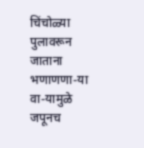चिंचोळ्या पुलावरून जाताना भणाणणा-या वा-यामुळे जपूनच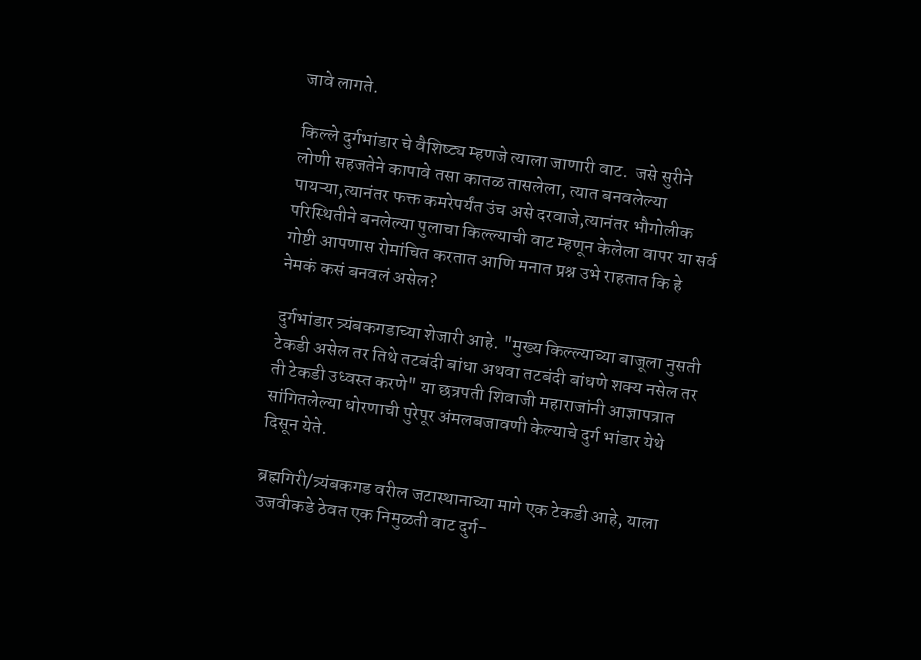जावे लागते.

किल्ले दुर्गभांडार चे वैशिष्ट्य म्हणजे त्याला जाणारी वाट.  जसे सुरीने लोणी सहजतेने कापावे तसा कातळ तासलेला, त्यात बनवलेल्या पायऱ्या,त्यानंतर फक्त कमरेपर्यंत उंच असे दरवाजे,त्यानंतर भौगोलीक परिस्थितीने बनलेल्या पुलाचा किल्ल्याची वाट म्हणून केलेला वापर या सर्व गोष्टी आपणास रोमांचित करतात आणि मनात प्रश्न उभे राहतात कि हे नेमकं कसं बनवलं असेल?

दुर्गभांडार त्र्यंबकगडाच्या शेजारी आहे. "मुख्य किल्ल्याच्या बाजूला नुसती टेकडी असेल तर तिथे तटबंदी बांधा अथवा तटबंदी बांधणे शक्य नसेल तर ती टेकडी उध्वस्त करणे" या छत्रपती शिवाजी महाराजांनी आज्ञापत्रात सांगितलेल्या धोरणाची पुरेपूर अंमलबजावणी केल्याचे दुर्ग भांडार येथे दिसून येते.

ब्रह्मगिरी/त्र्यंबकगड वरील जटास्थानाच्या मागे एक टेकडी आहे, याला उजवीकडे ठेवत एक निमुळती वाट दुर्ग-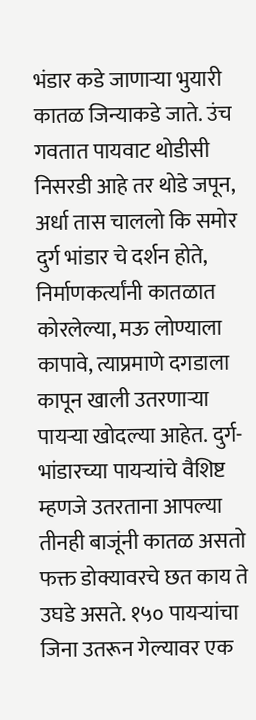भंडार कडे जाणाऱ्या भुयारी कातळ जिन्याकडे जाते. उंच गवतात पायवाट थोडीसी निसरडी आहे तर थोडे जपून, अर्धा तास चाललो कि समोर दुर्ग भांडार चे दर्शन होते, निर्माणकर्त्यांनी कातळात कोरलेल्या, मऊ लोण्याला कापावे, त्याप्रमाणे दगडाला कापून खाली उतरणाऱ्या पायऱ्या खोदल्या आहेत. दुर्ग-भांडारच्या पायऱ्यांचे वैशिष्ट म्हणजे उतरताना आपल्या तीनही बाजूंनी कातळ असतो  फक्त डोक्यावरचे छत काय ते उघडे असते. १५० पायऱ्यांचा जिना उतरून गेल्यावर एक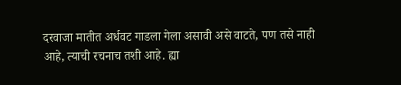दरवाजा मातीत अर्धवट गाडला गेला असावी असे वाटते, पण तसे नाही आहे, त्याची रचनाच तशी आहे. ह्या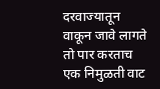दरवाज्यातून वाकून जावे लागते तो पार करताच एक निमुळती वाट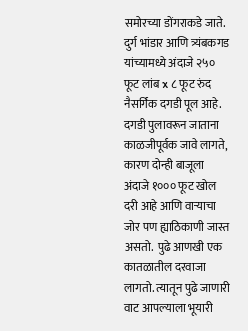समोरच्या डोंगराकडे जाते. दुर्ग भांडार आणि त्र्यंबकगड यांच्यामध्ये अंदाजे २५० फूट लांब x ८ फूट रुंद नैसर्गिक दगडी पूल आहे. दगडी पुलावरून जाताना काळजीपूर्वक जावे लागते, कारण दोन्ही बाजूला अंदाजे १००० फूट खोल दरी आहे आणि वाऱ्याचा जोर पण ह्याठिकाणी जास्त असतो.  पुढे आणखी एक कातळातील दरवाजा लागतो. त्यातून पुढे जाणारी वाट आपल्याला भूयारी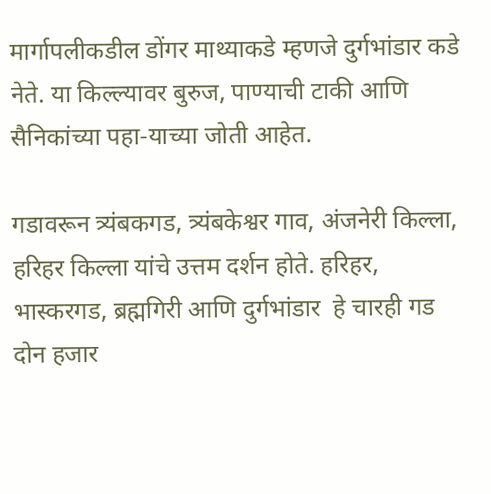मार्गापलीकडील डोंगर माथ्याकडे म्हणजे दुर्गभांडार कडे नेते. या किल्ल्यावर बुरुज, पाण्याची टाकी आणि सैनिकांच्या पहा-याच्या जोती आहेत.

गडावरून त्र्यंबकगड, त्र्यंबकेश्वर गाव, अंजनेरी किल्ला, हरिहर किल्ला यांचे उत्तम दर्शन होते. हरिहर, भास्करगड, ब्रह्मगिरी आणि दुर्गभांडार  हे चारही गड दोन हजार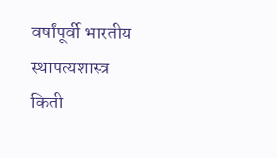वर्षांपूर्वी भारतीय  स्थापत्यशास्त्र किती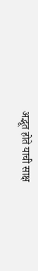अद्भूत होते याची साक्ष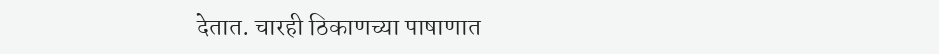देतात. चारही ठिकाणच्या पाषाणात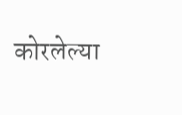कोरलेल्या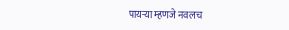पायऱ्या म्हणजे नवलच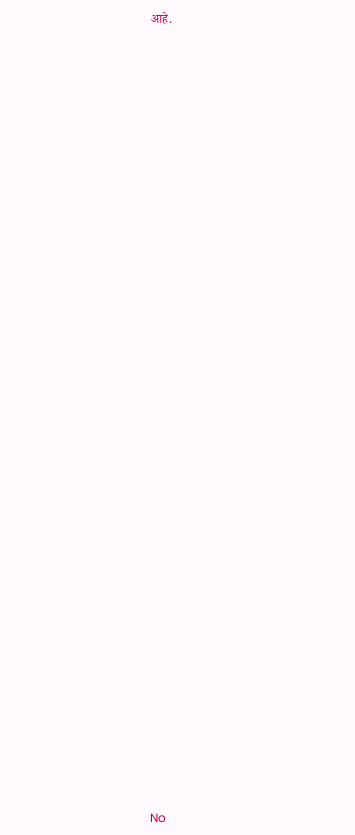आहे.










































No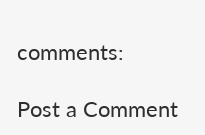comments:

Post a Comment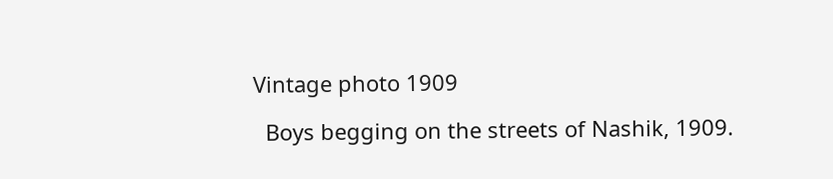Vintage photo 1909

  Boys begging on the streets of Nashik, 1909.